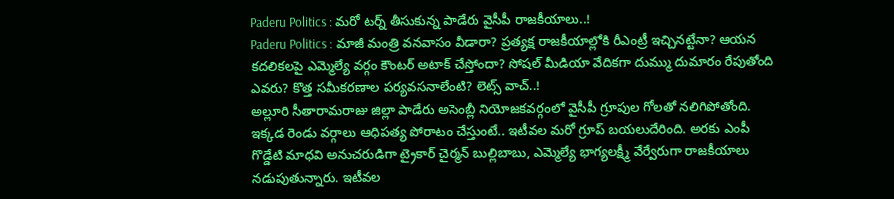Paderu Politics : మరో టర్న్ తీసుకున్న పాడేరు వైసీపీ రాజకీయాలు..!
Paderu Politics : మాజీ మంత్రి వనవాసం వీడారా? ప్రత్యక్ష రాజకీయాల్లోకి రీఎంట్రీ ఇచ్చినట్టేనా? ఆయన కదలికలపై ఎమ్మెల్యే వర్గం కౌంటర్ అటాక్ చేస్తోందా? సోషల్ మీడియా వేదికగా దుమ్ము దుమారం రేపుతోంది ఎవరు? కొత్త సమీకరణాల పర్యవసనాలేంటి? లెట్స్ వాచ్..!
అల్లూరి సీతారామరాజు జిల్లా పాడేరు అసెంబ్లీ నియోజకవర్గంలో వైసీపీ గ్రూపుల గోలతో నలిగిపోతోంది. ఇక్కడ రెండు వర్గాలు ఆధిపత్య పోరాటం చేస్తుంటే.. ఇటీవల మరో గ్రూప్ బయలుదేరింది. అరకు ఎంపీ గొడ్డేటి మాధవి అనుచరుడిగా ట్రైకార్ చైర్మన్ బుల్లిబాబు, ఎమ్మెల్యే భాగ్యలక్ష్మీ వేర్వేరుగా రాజకీయాలు నడుపుతున్నారు. ఇటీవల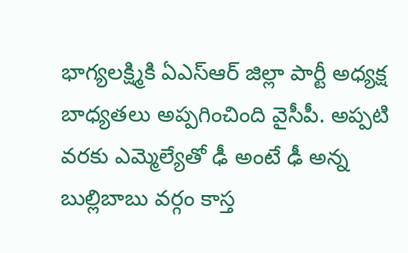భాగ్యలక్ష్మికి ఏఎస్ఆర్ జిల్లా పార్టీ అధ్యక్ష బాధ్యతలు అప్పగించింది వైసీపీ. అప్పటి వరకు ఎమ్మెల్యేతో ఢీ అంటే ఢీ అన్న బుల్లిబాబు వర్గం కాస్త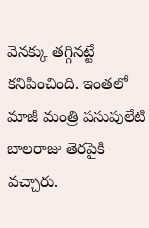వెనక్కు తగ్గినట్టే కనిపించింది. ఇంతలో మాజీ మంత్రి పసుపులేటి బాలరాజు తెరపైకి వచ్చారు.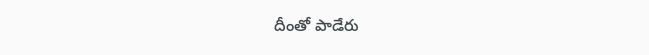దీంతో పాడేరు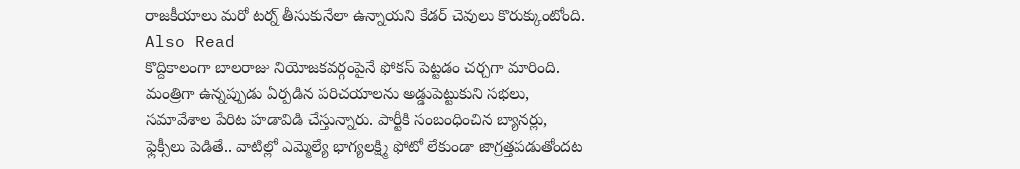రాజకీయాలు మరో టర్న్ తీసుకునేలా ఉన్నాయని కేడర్ చెవులు కొరుక్కుంటోంది.
Also Read
కొద్దికాలంగా బాలరాజు నియోజకవర్గంపైనే ఫోకస్ పెట్టడం చర్చగా మారింది. మంత్రిగా ఉన్నప్పుడు ఏర్పడిన పరిచయాలను అడ్డుపెట్టుకుని సభలు, సమావేశాల పేరిట హడావిడి చేస్తున్నారు. పార్టీకి సంబంధించిన బ్యానర్లు, ఫ్లెక్సీలు పెడితే.. వాటిల్లో ఎమ్మెల్యే భాగ్యలక్ష్మి ఫోటో లేకుండా జాగ్రత్తపడుతోందట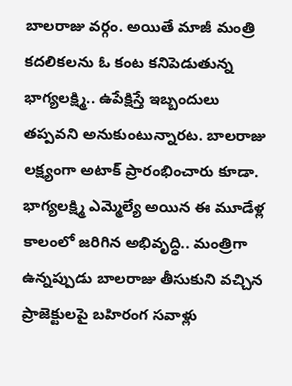బాలరాజు వర్గం. అయితే మాజీ మంత్రి కదలికలను ఓ కంట కనిపెడుతున్న భాగ్యలక్ష్మి.. ఉపేక్షిస్తే ఇబ్బందులు తప్పవని అనుకుంటున్నారట. బాలరాజు లక్ష్యంగా అటాక్ ప్రారంభించారు కూడా. భాగ్యలక్ష్మి ఎమ్మెల్యే అయిన ఈ మూడేళ్ల కాలంలో జరిగిన అభివృద్ధి.. మంత్రిగా ఉన్నప్పుడు బాలరాజు తీసుకుని వచ్చిన ప్రాజెక్టులపై బహిరంగ సవాళ్లు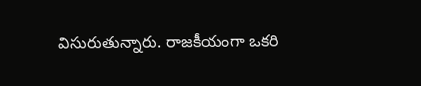విసురుతున్నారు. రాజకీయంగా ఒకరి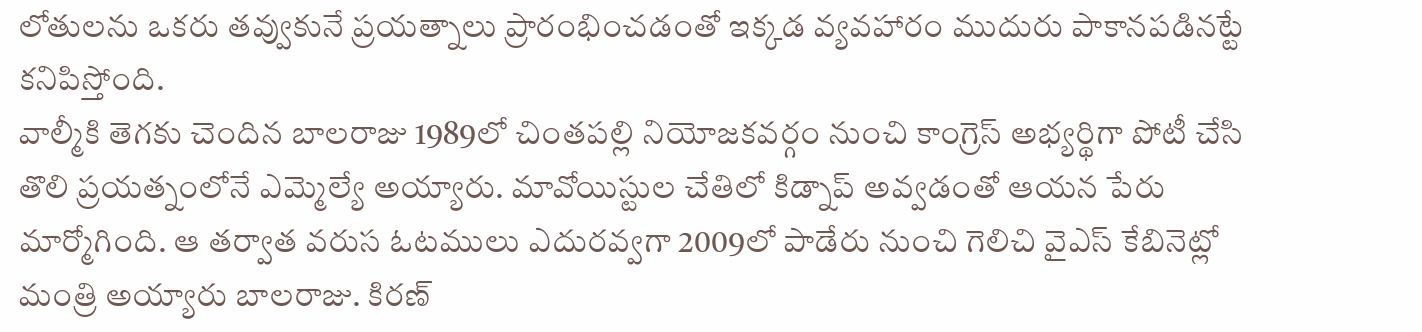లోతులను ఒకరు తవ్వుకునే ప్రయత్నాలు ప్రారంభించడంతో ఇక్కడ వ్యవహారం ముదురు పాకానపడినట్టే కనిపిస్తోంది.
వాల్మీకి తెగకు చెందిన బాలరాజు 1989లో చింతపల్లి నియోజకవర్గం నుంచి కాంగ్రెస్ అభ్యర్థిగా పోటీ చేసి తొలి ప్రయత్నంలోనే ఎమ్మెల్యే అయ్యారు. మావోయిస్టుల చేతిలో కిడ్నాప్ అవ్వడంతో ఆయన పేరు మార్మోగింది. ఆ తర్వాత వరుస ఓటములు ఎదురవ్వగా 2009లో పాడేరు నుంచి గెలిచి వైఎస్ కేబినెట్లో మంత్రి అయ్యారు బాలరాజు. కిరణ్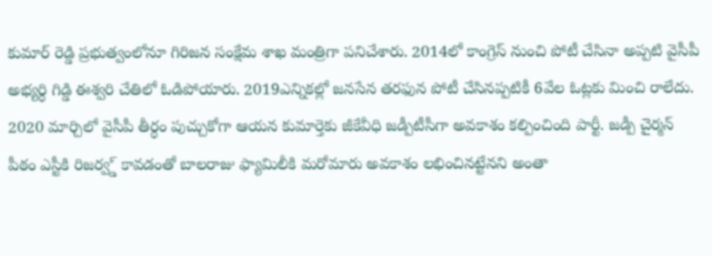కుమార్ రెడ్డి ప్రభుత్వంలోనూ గిరిజన సంక్షేమ శాఖ మంత్రిగా పనిచేశారు. 2014లో కాంగ్రెస్ నుంచి పోటీ చేసినా అప్పటి వైసీపీ అభ్యర్ధి గిడ్డి ఈశ్వరి చేతిలో ఓడిపోయారు. 2019ఎన్నికల్లో జనసేన తరఫున పోటీ చేసినప్పటికీ 6వేల ఓట్లకు మించి రాలేదు. 2020 మార్చిలో వైసీపీ తీర్ధం పుచ్చుకోగా ఆయన కుమార్తెకు జీకేవీధి జడ్పీటీసీగా అవకాశం కల్పించింది పార్టీ. జడ్పీ చైర్మన్ పీఠం ఎస్టీకి రిజర్వ్డ్ కావడంతో బాలరాజు ఫ్యామిలీకి మరోమారు అవకాశం లభించినట్టేనని అంతా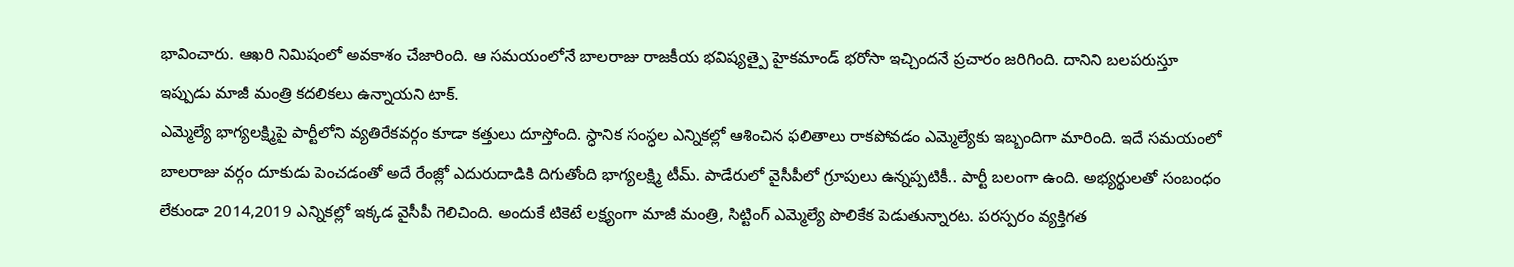భావించారు. ఆఖరి నిమిషంలో అవకాశం చేజారింది. ఆ సమయంలోనే బాలరాజు రాజకీయ భవిష్యత్పై హైకమాండ్ భరోసా ఇచ్చిందనే ప్రచారం జరిగింది. దానిని బలపరుస్తూ ఇప్పుడు మాజీ మంత్రి కదలికలు ఉన్నాయని టాక్.
ఎమ్మెల్యే భాగ్యలక్ష్మిపై పార్టీలోని వ్యతిరేకవర్గం కూడా కత్తులు దూస్తోంది. స్ధానిక సంస్ధల ఎన్నికల్లో ఆశించిన ఫలితాలు రాకపోవడం ఎమ్మెల్యేకు ఇబ్బందిగా మారింది. ఇదే సమయంలో బాలరాజు వర్గం దూకుడు పెంచడంతో అదే రేంజ్లో ఎదురుదాడికి దిగుతోంది భాగ్యలక్ష్మి టీమ్. పాడేరులో వైసీపీలో గ్రూపులు ఉన్నప్పటికీ.. పార్టీ బలంగా ఉంది. అభ్యర్థులతో సంబంధం లేకుండా 2014,2019 ఎన్నికల్లో ఇక్కడ వైసీపీ గెలిచింది. అందుకే టికెటే లక్ష్యంగా మాజీ మంత్రి, సిట్టింగ్ ఎమ్మెల్యే పొలికేక పెడుతున్నారట. పరస్పరం వ్యక్తిగత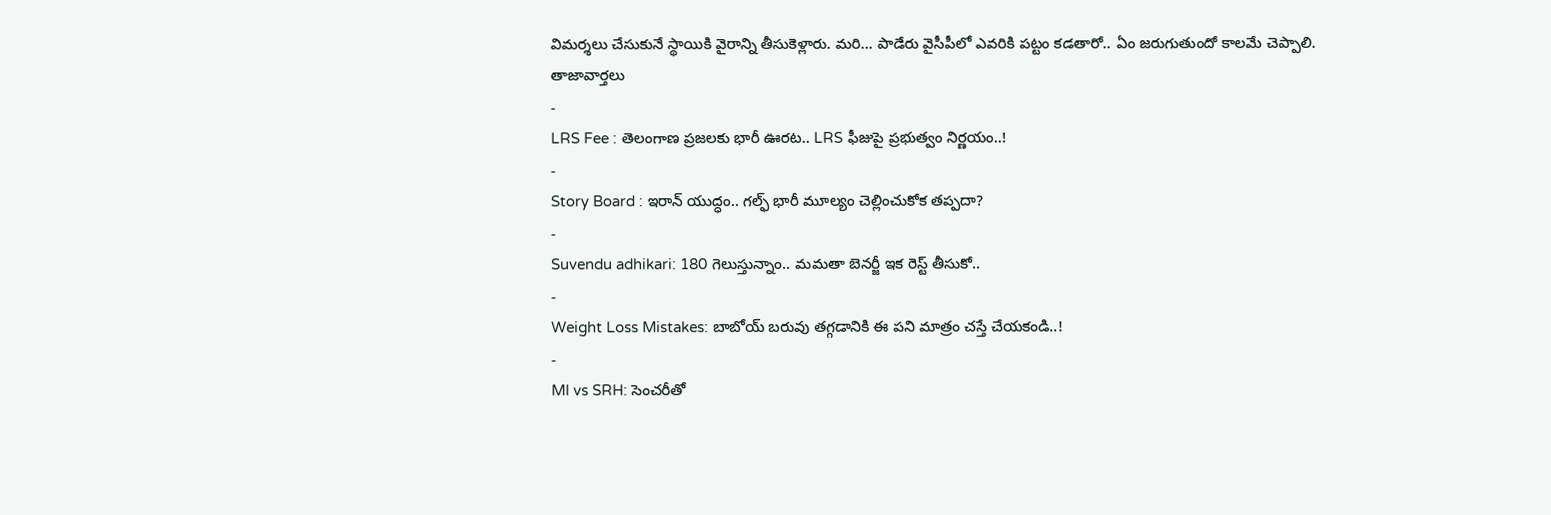విమర్శలు చేసుకునే స్థాయికి వైరాన్ని తీసుకెళ్లారు. మరి… పాడేరు వైసీపీలో ఎవరికి పట్టం కడతారో.. ఏం జరుగుతుందో కాలమే చెప్పాలి.
తాజావార్తలు
-
LRS Fee : తెలంగాణ ప్రజలకు భారీ ఊరట.. LRS ఫీజుపై ప్రభుత్వం నిర్ణయం..!
-
Story Board : ఇరాన్ యుద్ధం.. గల్ఫ్ భారీ మూల్యం చెల్లించుకోక తప్పదా?
-
Suvendu adhikari: 180 గెలుస్తున్నాం.. మమతా బెనర్జీ ఇక రెస్ట్ తీసుకో..
-
Weight Loss Mistakes: బాబోయ్ బరువు తగ్గడానికి ఈ పని మాత్రం చస్తే చేయకండి..!
-
MI vs SRH: సెంచరీతో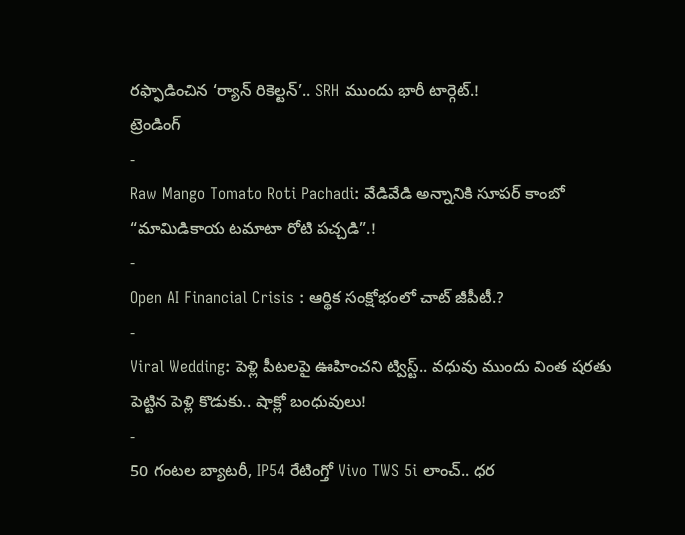రఫ్ఫాడించిన ‘ర్యాన్ రికెల్టన్’.. SRH ముందు భారీ టార్గెట్.!
ట్రెండింగ్
-
Raw Mango Tomato Roti Pachadi: వేడివేడి అన్నానికి సూపర్ కాంబో “మామిడికాయ టమాటా రోటి పచ్చడి”.!
-
Open AI Financial Crisis : ఆర్థిక సంక్షోభంలో చాట్ జీపీటీ.?
-
Viral Wedding: పెళ్లి పీటలపై ఊహించని ట్విస్ట్.. వధువు ముందు వింత షరతు పెట్టిన పెళ్లి కొడుకు.. షాక్లో బంధువులు!
-
50 గంటల బ్యాటరీ, IP54 రేటింగ్తో Vivo TWS 5i లాంచ్.. ధర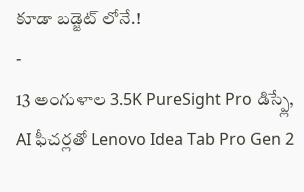కూడా బడ్జెట్ లోనే.!
-
13 అంగుళాల 3.5K PureSight Pro డిస్ప్లే, AI ఫీచర్లతో Lenovo Idea Tab Pro Gen 2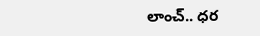లాంచ్.. ధర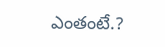ఎంతంటే.?